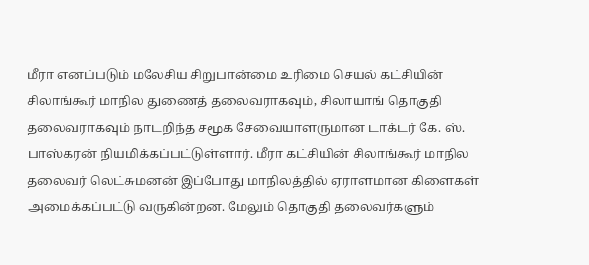மீரா எனப்படும் மலேசிய சிறுபான்மை உரிமை செயல் கட்சியின் சிலாங்கூர் மாநில துணைத் தலைவராகவும், சிலாயாங் தொகுதி தலைவராகவும் நாடறிந்த சமூக சேவையாளருமான டாக்டர் கே. ஸ். பாஸ்கரன் நியமிக்கப்பட்டுள்ளார். மீரா கட்சியின் சிலாங்கூர் மாநில தலைவர் லெட்சுமனன் இப்போது மாநிலத்தில் ஏராளமான கிளைகள் அமைக்கப்பட்டு வருகின்றன. மேலும் தொகுதி தலைவர்களும்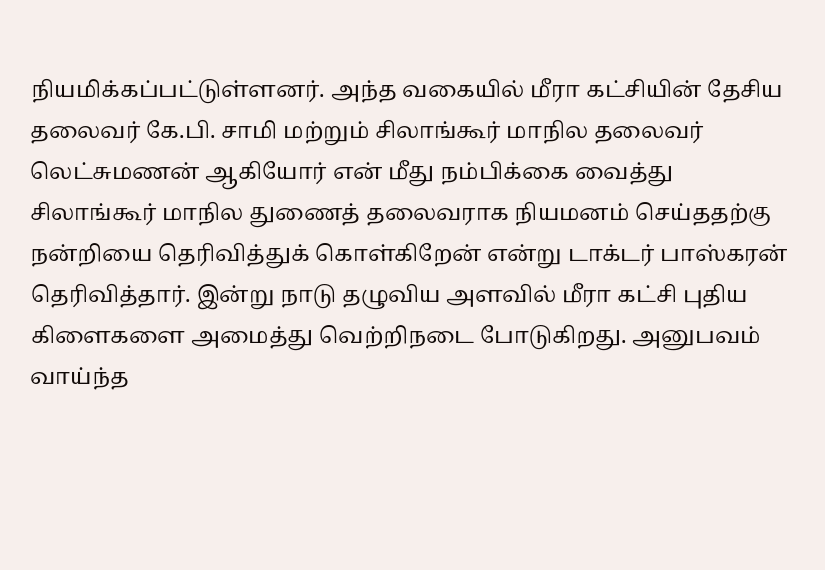நியமிக்கப்பட்டுள்ளனர். அந்த வகையில் மீரா கட்சியின் தேசிய தலைவர் கே.பி. சாமி மற்றும் சிலாங்கூர் மாநில தலைவர் லெட்சுமணன் ஆகியோர் என் மீது நம்பிக்கை வைத்து சிலாங்கூர் மாநில துணைத் தலைவராக நியமனம் செய்ததற்கு நன்றியை தெரிவித்துக் கொள்கிறேன் என்று டாக்டர் பாஸ்கரன் தெரிவித்தார். இன்று நாடு தழுவிய அளவில் மீரா கட்சி புதிய கிளைகளை அமைத்து வெற்றிநடை போடுகிறது. அனுபவம் வாய்ந்த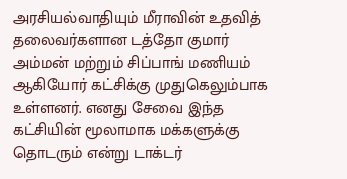அரசியல்வாதியும் மீராவின் உதவித் தலைவர்களான டத்தோ குமார் அம்மன் மற்றும் சிப்பாங் மணியம் ஆகியோர் கட்சிக்கு முதுகெலும்பாக உள்ளனர். எனது சேவை இந்த கட்சியின் மூலாமாக மக்களுக்கு தொடரும் என்று டாக்டர்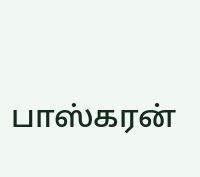பாஸ்கரன்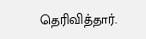தெரிவித்தார்.